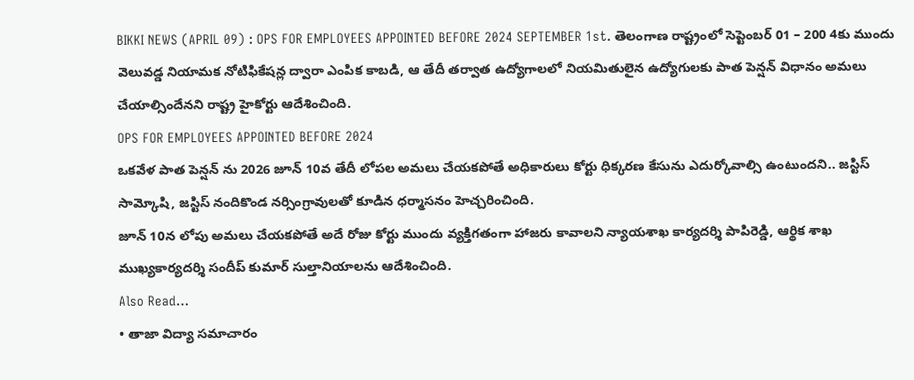BIKKI NEWS (APRIL 09) : OPS FOR EMPLOYEES APPOINTED BEFORE 2024 SEPTEMBER 1st. తెలంగాణ రాష్ట్రంలో సెప్టెంబర్ 01 – 200 4కు ముందు వెలువడ్డ నియామక నోటిఫికేషన్ల ద్వారా ఎంపిక కాబడి, ఆ తేదీ తర్వాత ఉద్యోగాలలో నియమితులైన ఉద్యోగులకు పాత పెన్షన్ విధానం అమలు చేయాల్సిందేనని రాష్ట్ర హైకోర్టు ఆదేశించింది.
OPS FOR EMPLOYEES APPOINTED BEFORE 2024
ఒకవేళ పాత పెన్షన్ ను 2026 జూన్ 10వ తేదీ లోపల అమలు చేయకపోతే అధికారులు కోర్టు ధిక్కరణ కేసును ఎదుర్కోవాల్సి ఉంటుందని.. జస్టిస్ సామ్కోషి, జస్టిస్ నందికొండ నర్సింగ్రావులతో కూడిన ధర్మాసనం హెచ్చరించింది.
జూన్ 10న లోపు అమలు చేయకపోతే అదే రోజు కోర్టు ముందు వ్యక్తిగతంగా హాజరు కావాలని న్యాయశాఖ కార్యదర్శి పాపిరెడ్డి, ఆర్థిక శాఖ ముఖ్యకార్యదర్శి సందీప్ కుమార్ సుల్తానియాలను ఆదేశించింది.
Also Read…
• తాజా విద్యా సమాచారం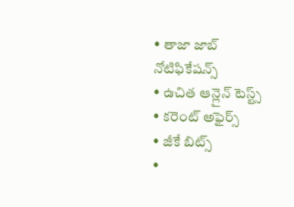• తాజా జాబ్ నోటిఫికేషన్స్
• ఉచిత ఆన్లైన్ టెస్ట్స్
• కరెంట్ అఫైర్స్
• జీకే బిట్స్
•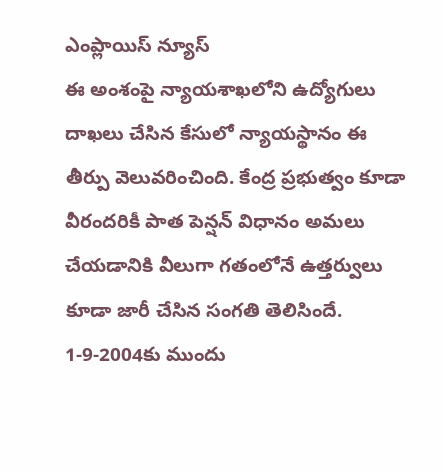ఎంప్లాయిస్ న్యూస్
ఈ అంశంపై న్యాయశాఖలోని ఉద్యోగులు దాఖలు చేసిన కేసులో న్యాయస్థానం ఈ తీర్పు వెలువరించింది. కేంద్ర ప్రభుత్వం కూడా వీరందరికీ పాత పెన్షన్ విధానం అమలు చేయడానికి వీలుగా గతంలోనే ఉత్తర్వులు కూడా జారీ చేసిన సంగతి తెలిసిందే.
1-9-2004కు ముందు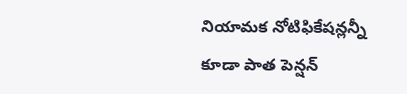నియామక నోటిఫికేషన్లన్నీ కూడా పాత పెన్షన్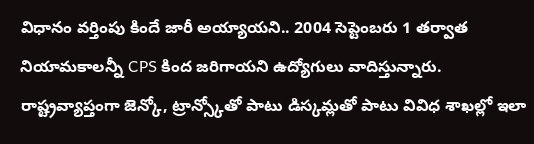విధానం వర్తింపు కిందే జారీ అయ్యాయని.. 2004 సెప్టెంబరు 1 తర్వాత నియామకాలన్నీ CPS కింద జరిగాయని ఉద్యోగులు వాదిస్తున్నారు.
రాష్ట్రవ్యాప్తంగా జెన్కో, ట్రాన్స్కోతో పాటు డిస్కమ్లతో పాటు వివిధ శాఖల్లో ఇలా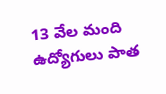13 వేల మంది ఉద్యోగులు పాత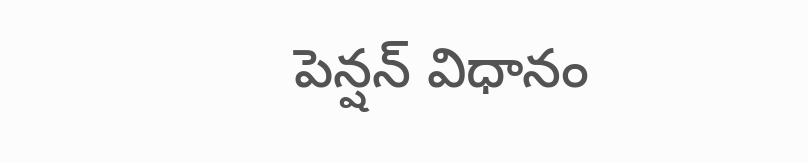పెన్షన్ విధానం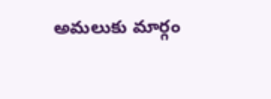అమలుకు మార్గం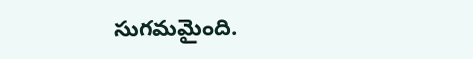సుగమమైంది.